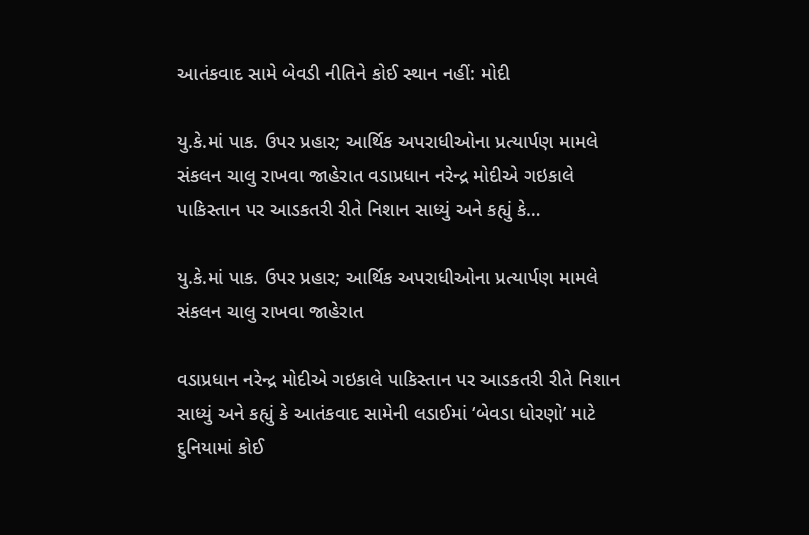આતંકવાદ સામે બેવડી નીતિને કોઈ સ્થાન નહીં: મોદી

યુ.કે.માં પાક. ઉપર પ્રહાર; આર્થિક અપરાધીઓના પ્રત્યાર્પણ મામલે સંકલન ચાલુ રાખવા જાહેરાત વડાપ્રધાન નરેન્દ્ર મોદીએ ગઇકાલે પાકિસ્તાન પર આડકતરી રીતે નિશાન સાધ્યું અને કહ્યું કે…

યુ.કે.માં પાક. ઉપર પ્રહાર; આર્થિક અપરાધીઓના પ્રત્યાર્પણ મામલે સંકલન ચાલુ રાખવા જાહેરાત

વડાપ્રધાન નરેન્દ્ર મોદીએ ગઇકાલે પાકિસ્તાન પર આડકતરી રીતે નિશાન સાધ્યું અને કહ્યું કે આતંકવાદ સામેની લડાઈમાં ‘બેવડા ધોરણો’ માટે દુનિયામાં કોઈ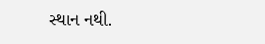સ્થાન નથી.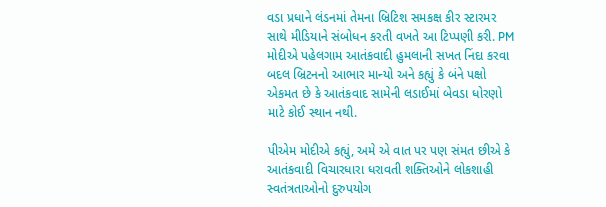વડા પ્રધાને લંડનમાં તેમના બ્રિટિશ સમકક્ષ કીર સ્ટારમર સાથે મીડિયાને સંબોધન કરતી વખતે આ ટિપ્પણી કરી. PM મોદીએ પહેલગામ આતંકવાદી હુમલાની સખત નિંદા કરવા બદલ બ્રિટનનો આભાર માન્યો અને કહ્યું કે બંને પક્ષો એકમત છે કે આતંકવાદ સામેની લડાઈમાં બેવડા ધોરણો માટે કોઈ સ્થાન નથી.

પીએમ મોદીએ કહ્યું, અમે એ વાત પર પણ સંમત છીએ કે આતંકવાદી વિચારધારા ધરાવતી શક્તિઓને લોકશાહી સ્વતંત્રતાઓનો દુરુપયોગ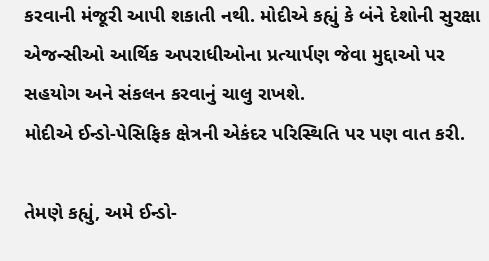કરવાની મંજૂરી આપી શકાતી નથી. મોદીએ કહ્યું કે બંને દેશોની સુરક્ષા એજન્સીઓ આર્થિક અપરાધીઓના પ્રત્યાર્પણ જેવા મુદ્દાઓ પર સહયોગ અને સંકલન કરવાનું ચાલુ રાખશે.
મોદીએ ઈન્ડો-પેસિફિક ક્ષેત્રની એકંદર પરિસ્થિતિ પર પણ વાત કરી.

તેમણે કહ્યું, અમે ઈન્ડો-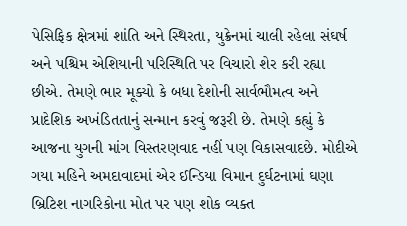પેસિફિક ક્ષેત્રમાં શાંતિ અને સ્થિરતા, યુક્રેનમાં ચાલી રહેલા સંઘર્ષ અને પશ્ચિમ એશિયાની પરિસ્થિતિ પર વિચારો શેર કરી રહ્યા છીએ. તેમણે ભાર મૂક્યો કે બધા દેશોની સાર્વભૌમત્વ અને પ્રાદેશિક અખંડિતતાનું સન્માન કરવું જરૂરી છે. તેમણે કહ્યું કે આજના યુગની માંગ વિસ્તરણવાદ નહીં પણ વિકાસવાદછે. મોદીએ ગયા મહિને અમદાવાદમાં એર ઈન્ડિયા વિમાન દુર્ઘટનામાં ઘણા બ્રિટિશ નાગરિકોના મોત પર પણ શોક વ્યક્ત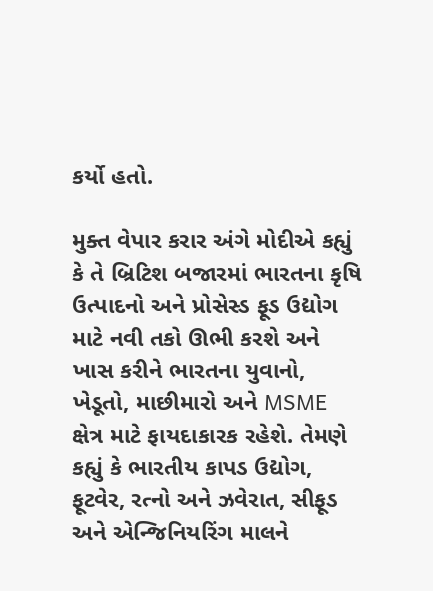કર્યો હતો.

મુક્ત વેપાર કરાર અંગે મોદીએ કહ્યું કે તે બ્રિટિશ બજારમાં ભારતના કૃષિ ઉત્પાદનો અને પ્રોસેસ્ડ ફૂડ ઉદ્યોગ માટે નવી તકો ઊભી કરશે અને ખાસ કરીને ભારતના યુવાનો, ખેડૂતો, માછીમારો અને MSME ક્ષેત્ર માટે ફાયદાકારક રહેશે. તેમણે કહ્યું કે ભારતીય કાપડ ઉદ્યોગ, ફૂટવેર, રત્નો અને ઝવેરાત, સીફૂડ અને એન્જિનિયરિંગ માલને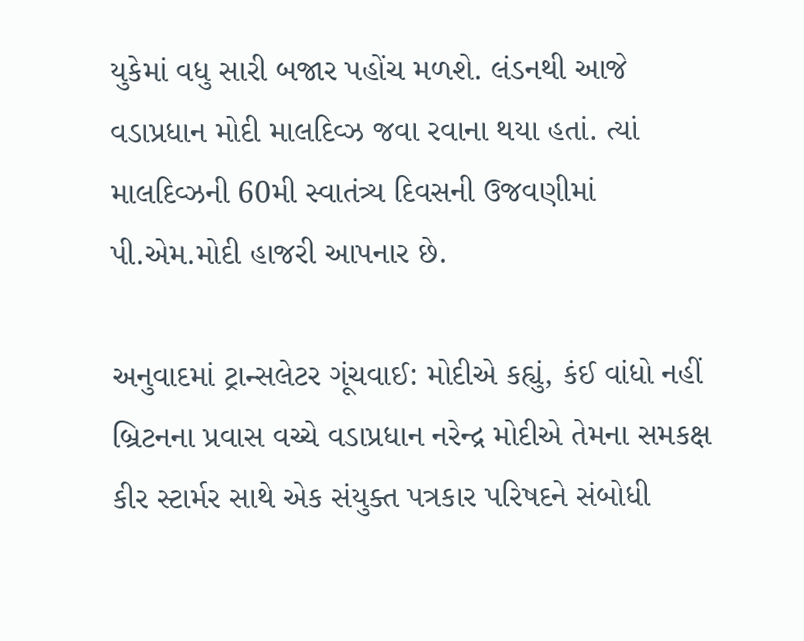યુકેમાં વધુ સારી બજાર પહોંચ મળશે. લંડનથી આજે વડાપ્રધાન મોદી માલદિવ્ઝ જવા રવાના થયા હતાં. ત્યાં માલદિવ્ઝની 60મી સ્વાતંત્ર્ય દિવસની ઉજવણીમાં પી.એમ.મોદી હાજરી આપનાર છે.

અનુવાદમાં ટ્રાન્સલેટર ગૂંચવાઈ: મોદીએ કહ્યું, કંઈ વાંધો નહીં
બ્રિટનના પ્રવાસ વચ્ચે વડાપ્રધાન નરેન્દ્ર મોદીએ તેમના સમકક્ષ કીર સ્ટાર્મર સાથે એક સંયુક્ત પત્રકાર પરિષદને સંબોધી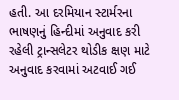હતી. આ દરમિયાન સ્ટાર્મરના ભાષણનું હિન્દીમાં અનુવાદ કરી રહેલી ટ્રાન્સલેટર થોડીક ક્ષણ માટે અનુવાદ કરવામાં અટવાઈ ગઈ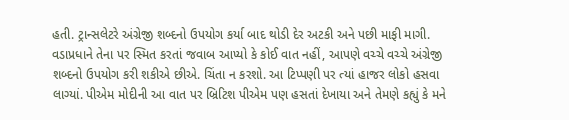હતી. ટ્રાન્સલેટરે અંગ્રેજી શબ્દનો ઉપયોગ કર્યા બાદ થોડી દેર અટકી અને પછી માફી માગી. વડાપ્રધાને તેના પર સ્મિત કરતાં જવાબ આપ્યો કે કોઈ વાત નહીં, આપણે વચ્ચે વચ્ચે અંગ્રેજી શબ્દનો ઉપયોગ કરી શકીએ છીએ. ચિંતા ન કરશો. આ ટિપ્પણી પર ત્યાં હાજર લોકો હસવા લાગ્યાં. પીએમ મોદીની આ વાત પર બ્રિટિશ પીએમ પણ હસતાં દેખાયા અને તેમણે કહ્યું કે મને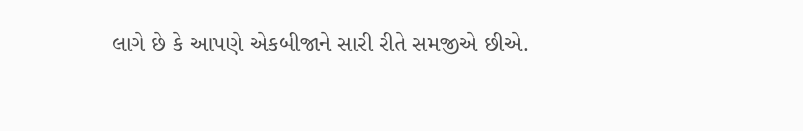લાગે છે કે આપણે એકબીજાને સારી રીતે સમજીએ છીએ.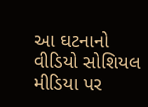આ ઘટનાનો વીડિયો સોશિયલ મીડિયા પર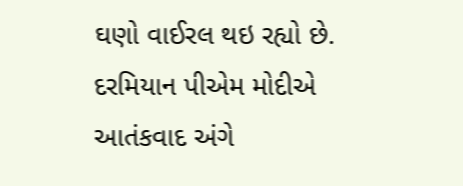ઘણો વાઈરલ થઇ રહ્યો છે. દરમિયાન પીએમ મોદીએ આતંકવાદ અંગે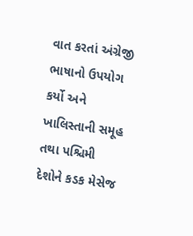વાત કરતાં અંગ્રેજી ભાષાનો ઉપયોગ કર્યો અને ખાલિસ્તાની સમૂહ તથા પશ્ચિમી દેશોને કડક મેસેજ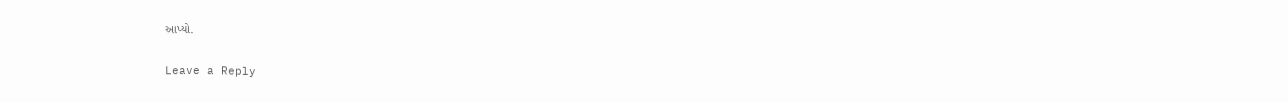આપ્યો.

Leave a Reply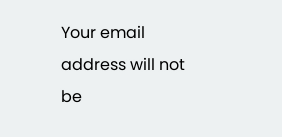Your email address will not be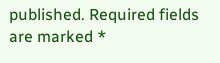published. Required fields are marked *